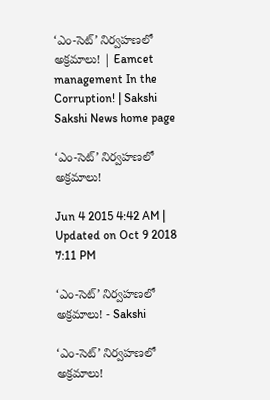‘ఎం-సెట్’ నిర్వహణలో అక్రమాలు! | Eamcet management In the Corruption! | Sakshi
Sakshi News home page

‘ఎం-సెట్’ నిర్వహణలో అక్రమాలు!

Jun 4 2015 4:42 AM | Updated on Oct 9 2018 7:11 PM

‘ఎం-సెట్’ నిర్వహణలో అక్రమాలు! - Sakshi

‘ఎం-సెట్’ నిర్వహణలో అక్రమాలు!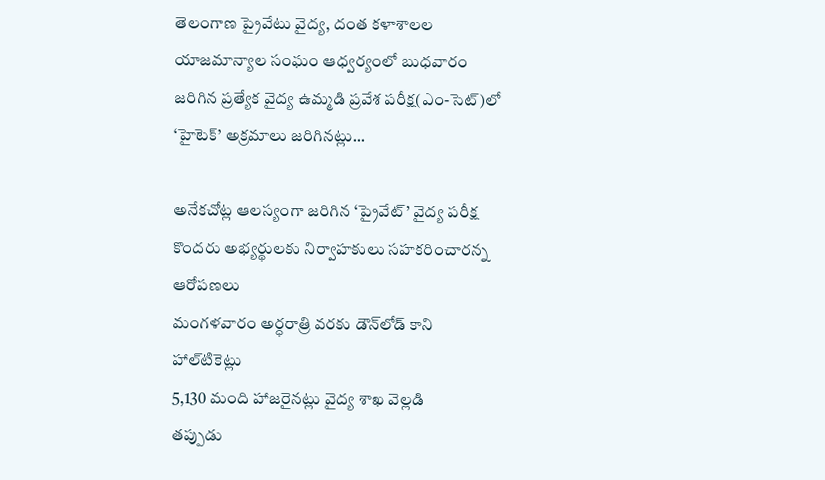తెలంగాణ ప్రైవేటు వైద్య, దంత కళాశాలల యాజమాన్యాల సంఘం ఆధ్వర్యంలో బుధవారం జరిగిన ప్రత్యేక వైద్య ఉమ్మడి ప్రవేశ పరీక్ష(ఎం-సెట్)లో ‘హైటెక్’ అక్రమాలు జరిగినట్లు...

అనేకచోట్ల ఆలస్యంగా జరిగిన ‘ప్రైవేట్’ వైద్య పరీక్ష
కొందరు అభ్యర్థులకు నిర్వాహకులు సహకరించారన్న ఆరోపణలు
మంగళవారం అర్ధరాత్రి వరకు డౌన్‌లోడ్ కాని హాల్‌టికెట్లు
5,130 మంది హాజరైనట్లు వైద్య శాఖ వెల్లడి
తప్పుడు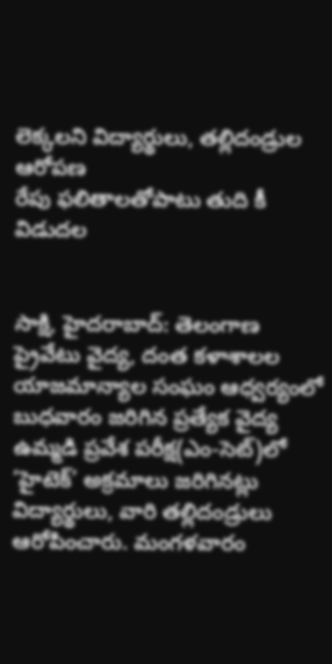లెక్కలని విద్యార్థులు, తల్లిదండ్రుల ఆరోపణ
రేపు ఫలితాలతోపాటు తుది కీ విడుదల


సాక్షి, హైదరాబాద్: తెలంగాణ ప్రైవేటు వైద్య, దంత కళాశాలల యాజమాన్యాల సంఘం ఆధ్వర్యంలో బుధవారం జరిగిన ప్రత్యేక వైద్య ఉమ్మడి ప్రవేశ పరీక్ష(ఎం-సెట్)లో ‘హైటెక్’ అక్రమాలు జరిగినట్లు విద్యార్థులు, వారి తల్లిదండ్రులు ఆరోపించారు. మంగళవారం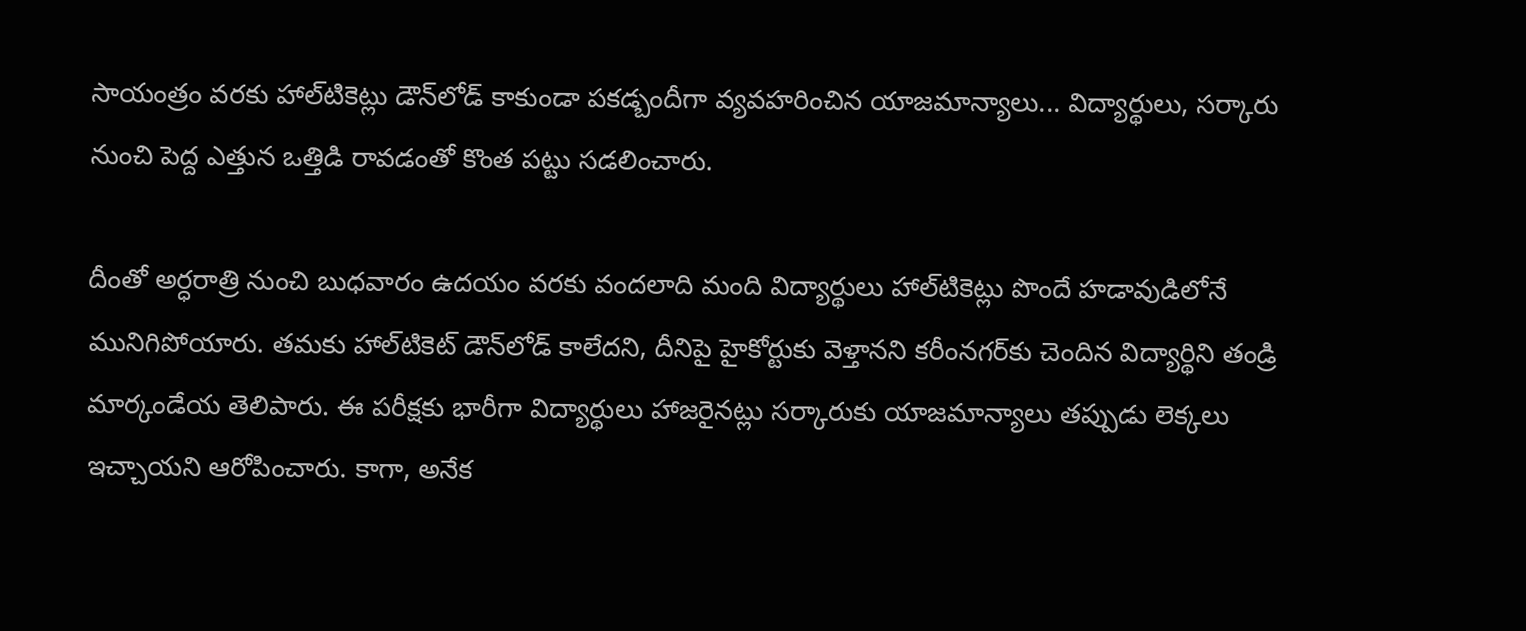సాయంత్రం వరకు హాల్‌టికెట్లు డౌన్‌లోడ్ కాకుండా పకడ్బందీగా వ్యవహరించిన యాజమాన్యాలు... విద్యార్థులు, సర్కారు నుంచి పెద్ద ఎత్తున ఒత్తిడి రావడంతో కొంత పట్టు సడలించారు.

దీంతో అర్ధరాత్రి నుంచి బుధవారం ఉదయం వరకు వందలాది మంది విద్యార్థులు హాల్‌టికెట్లు పొందే హడావుడిలోనే మునిగిపోయారు. తమకు హాల్‌టికెట్ డౌన్‌లోడ్ కాలేదని, దీనిపై హైకోర్టుకు వెళ్తానని కరీంనగర్‌కు చెందిన విద్యార్థిని తండ్రి మార్కండేయ తెలిపారు. ఈ పరీక్షకు భారీగా విద్యార్థులు హాజరైనట్లు సర్కారుకు యాజమాన్యాలు తప్పుడు లెక్కలు ఇచ్చాయని ఆరోపించారు. కాగా, అనేక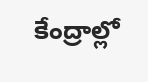కేంద్రాల్లో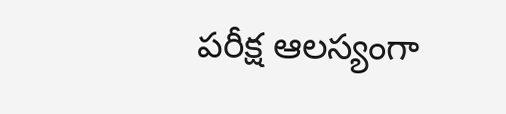పరీక్ష ఆలస్యంగా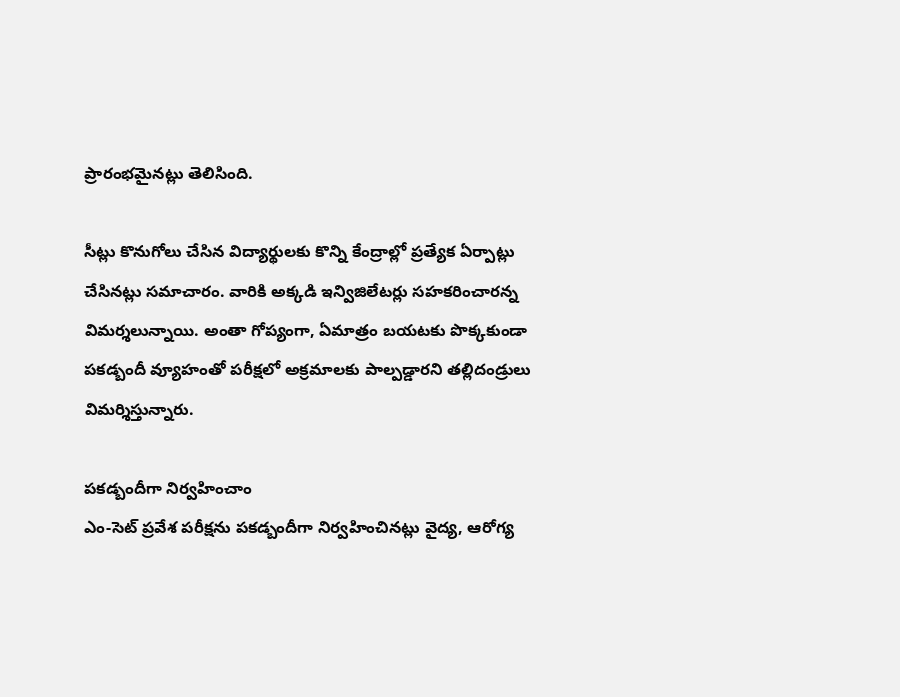ప్రారంభమైనట్లు తెలిసింది.

సీట్లు కొనుగోలు చేసిన విద్యార్థులకు కొన్ని కేంద్రాల్లో ప్రత్యేక ఏర్పాట్లు చేసినట్లు సమాచారం. వారికి అక్కడి ఇన్విజిలేటర్లు సహకరించారన్న విమర్శలున్నాయి. అంతా గోప్యంగా, ఏమాత్రం బయటకు పొక్కకుండా పకడ్బందీ వ్యూహంతో పరీక్షలో అక్రమాలకు పాల్పడ్డారని తల్లిదండ్రులు విమర్శిస్తున్నారు.

పకడ్బందీగా నిర్వహించాం
ఎం-సెట్ ప్రవేశ పరీక్షను పకడ్బందీగా నిర్వహించినట్లు వైద్య, ఆరోగ్య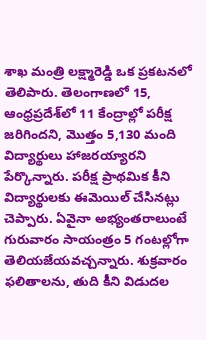శాఖ మంత్రి లక్ష్మారెడ్డి ఒక ప్రకటనలో తెలిపారు. తెలంగాణలో 15, ఆంధ్రప్రదేశ్‌లో 11 కేంద్రాల్లో పరీక్ష జరిగిందని, మొత్తం 5,130 మంది విద్యార్థులు హాజరయ్యారని పేర్కొన్నారు. పరీక్ష ప్రాథమిక కీని విద్యార్థులకు ఈమెయిల్ చేసినట్లు చెప్పారు. ఏవైనా అభ్యంతరాలుంటే గురువారం సాయంత్రం 5 గంటల్లోగా తెలియజేయవచ్చన్నారు. శుక్రవారం ఫలితాలను, తుది కీని విడుదల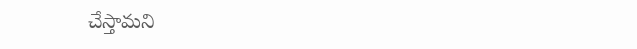చేస్తామని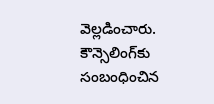వెల్లడించారు. కౌన్సెలింగ్‌కు సంబంధించిన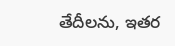తేదీలను, ఇతర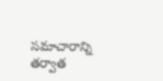సమాచారాన్ని తర్వాత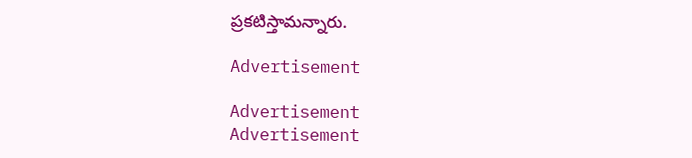ప్రకటిస్తామన్నారు.

Advertisement

Advertisement
Advertisement